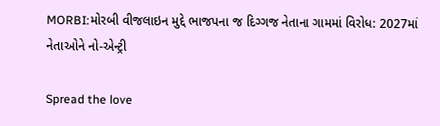MORBI:મોરબી વીજલાઇન મુદ્દે ભાજપના જ દિગ્ગજ નેતાના ગામમાં વિરોધ: 2027માં નેતાઓને નો-એન્ટ્રી

Spread the love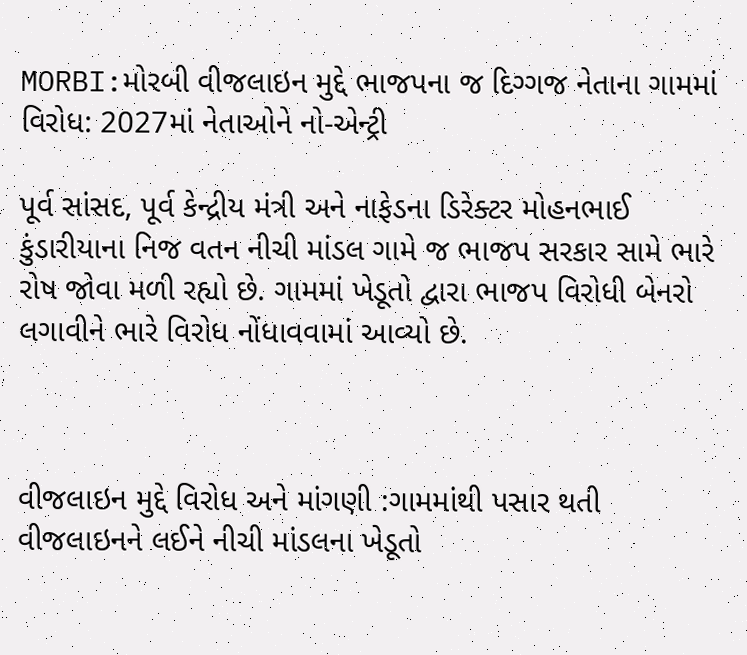MORBI:મોરબી વીજલાઇન મુદ્દે ભાજપના જ દિગ્ગજ નેતાના ગામમાં વિરોધ: 2027માં નેતાઓને નો-એન્ટ્રી

પૂર્વ સાંસદ, પૂર્વ કેન્દ્રીય મંત્રી અને નાફેડના ડિરેક્ટર મોહનભાઈ કુંડારીયાના નિજ વતન નીચી માંડલ ગામે જ ભાજપ સરકાર સામે ભારે રોષ જોવા મળી રહ્યો છે. ગામમાં ખેડૂતો દ્વારા ભાજપ વિરોધી બેનરો લગાવીને ભારે વિરોધ નોંધાવવામાં આવ્યો છે.



વીજલાઇન મુદ્દે વિરોધ અને માંગણી :ગામમાંથી પસાર થતી વીજલાઇનને લઈને નીચી માંડલના ખેડૂતો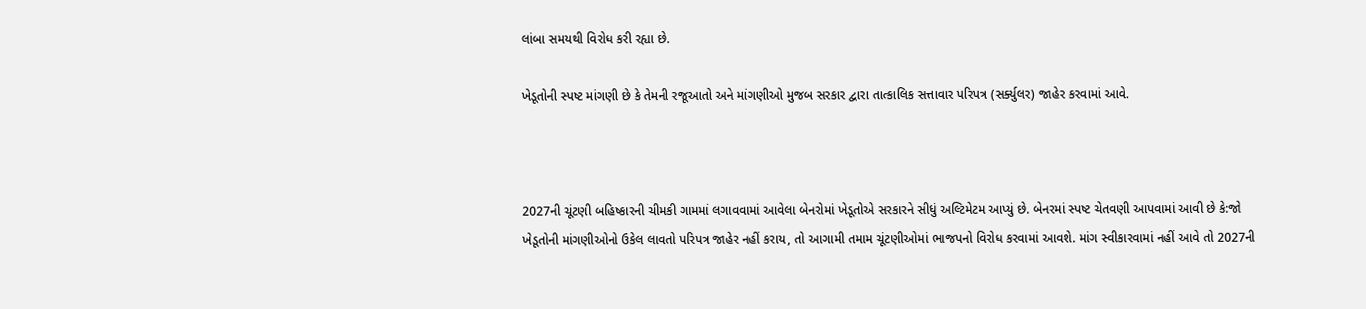લાંબા સમયથી વિરોધ કરી રહ્યા છે.

ખેડૂતોની સ્પષ્ટ માંગણી છે કે તેમની રજૂઆતો અને માંગણીઓ મુજબ સરકાર દ્વારા તાત્કાલિક સત્તાવાર પરિપત્ર (સર્ક્યુલર) જાહેર કરવામાં આવે.



2027ની ચૂંટણી બહિષ્કારની ચીમકી ગામમાં લગાવવામાં આવેલા બેનરોમાં ખેડૂતોએ સરકારને સીધું અલ્ટિમેટમ આપ્યું છે. બેનરમાં સ્પષ્ટ ચેતવણી આપવામાં આવી છે કે:જો ખેડૂતોની માંગણીઓનો ઉકેલ લાવતો પરિપત્ર જાહેર નહીં કરાય, તો આગામી તમામ ચૂંટણીઓમાં ભાજપનો વિરોધ કરવામાં આવશે. માંગ સ્વીકારવામાં નહીં આવે તો 2027ની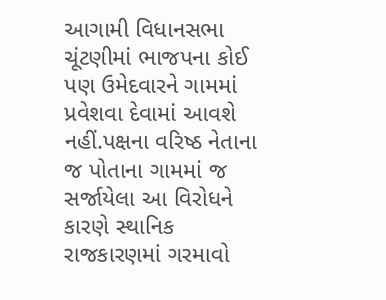આગામી વિધાનસભા ચૂંટણીમાં ભાજપના કોઈ પણ ઉમેદવારને ગામમાં પ્રવેશવા દેવામાં આવશે નહીં.પક્ષના વરિષ્ઠ નેતાના જ પોતાના ગામમાં જ સર્જાયેલા આ વિરોધને કારણે સ્થાનિક રાજકારણમાં ગરમાવો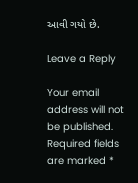આવી ગયો છે.

Leave a Reply

Your email address will not be published. Required fields are marked *